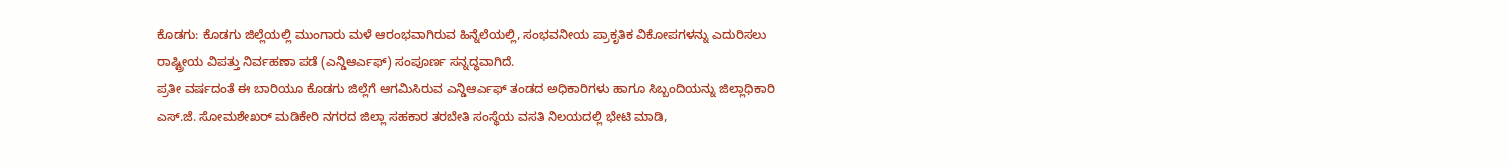ಕೊಡಗು: ಕೊಡಗು ಜಿಲ್ಲೆಯಲ್ಲಿ ಮುಂಗಾರು ಮಳೆ ಆರಂಭವಾಗಿರುವ ಹಿನ್ನೆಲೆಯಲ್ಲಿ, ಸಂಭವನೀಯ ಪ್ರಾಕೃತಿಕ ವಿಕೋಪಗಳನ್ನು ಎದುರಿಸಲು ರಾಷ್ಟ್ರೀಯ ವಿಪತ್ತು ನಿರ್ವಹಣಾ ಪಡೆ (ಎನ್ಡಿಆರ್ಎಫ್) ಸಂಪೂರ್ಣ ಸನ್ನದ್ಧವಾಗಿದೆ.
ಪ್ರತೀ ವರ್ಷದಂತೆ ಈ ಬಾರಿಯೂ ಕೊಡಗು ಜಿಲ್ಲೆಗೆ ಆಗಮಿಸಿರುವ ಎನ್ಡಿಆರ್ಎಫ್ ತಂಡದ ಅಧಿಕಾರಿಗಳು ಹಾಗೂ ಸಿಬ್ಬಂದಿಯನ್ನು ಜಿಲ್ಲಾಧಿಕಾರಿ ಎಸ್.ಜೆ. ಸೋಮಶೇಖರ್ ಮಡಿಕೇರಿ ನಗರದ ಜಿಲ್ಲಾ ಸಹಕಾರ ತರಬೇತಿ ಸಂಸ್ಥೆಯ ವಸತಿ ನಿಲಯದಲ್ಲಿ ಭೇಟಿ ಮಾಡಿ,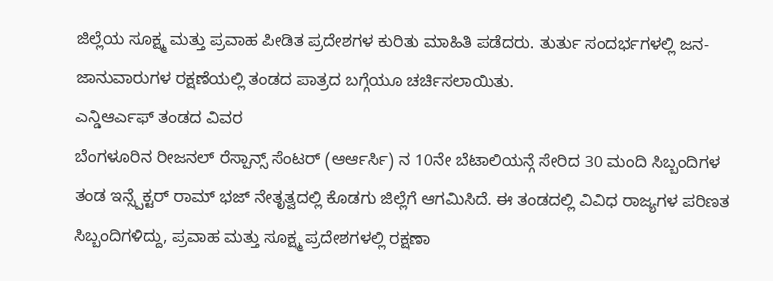ಜಿಲ್ಲೆಯ ಸೂಕ್ಷ್ಮ ಮತ್ತು ಪ್ರವಾಹ ಪೀಡಿತ ಪ್ರದೇಶಗಳ ಕುರಿತು ಮಾಹಿತಿ ಪಡೆದರು. ತುರ್ತು ಸಂದರ್ಭಗಳಲ್ಲಿ ಜನ-ಜಾನುವಾರುಗಳ ರಕ್ಷಣೆಯಲ್ಲಿ ತಂಡದ ಪಾತ್ರದ ಬಗ್ಗೆಯೂ ಚರ್ಚಿಸಲಾಯಿತು.
ಎನ್ಡಿಆರ್ಎಫ್ ತಂಡದ ವಿವರ
ಬೆಂಗಳೂರಿನ ರೀಜನಲ್ ರೆಸ್ಪಾನ್ಸ್ ಸೆಂಟರ್ (ಆರ್ಆರ್ಸಿ) ನ 10ನೇ ಬೆಟಾಲಿಯನ್ಗೆ ಸೇರಿದ 30 ಮಂದಿ ಸಿಬ್ಬಂದಿಗಳ ತಂಡ ಇನ್ಸ್ಪೆಕ್ಟರ್ ರಾಮ್ ಭಜ್ ನೇತೃತ್ವದಲ್ಲಿ ಕೊಡಗು ಜಿಲ್ಲೆಗೆ ಆಗಮಿಸಿದೆ. ಈ ತಂಡದಲ್ಲಿ ವಿವಿಧ ರಾಜ್ಯಗಳ ಪರಿಣತ ಸಿಬ್ಬಂದಿಗಳಿದ್ದು, ಪ್ರವಾಹ ಮತ್ತು ಸೂಕ್ಷ್ಮ ಪ್ರದೇಶಗಳಲ್ಲಿ ರಕ್ಷಣಾ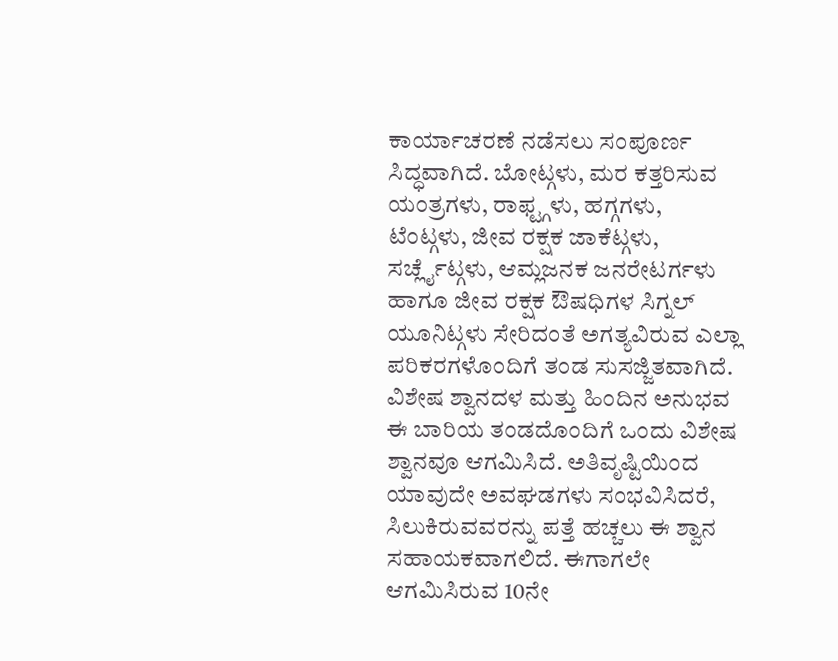ಕಾರ್ಯಾಚರಣೆ ನಡೆಸಲು ಸಂಪೂರ್ಣ ಸಿದ್ಧವಾಗಿದೆ. ಬೋಟ್ಗಳು, ಮರ ಕತ್ತರಿಸುವ ಯಂತ್ರಗಳು, ರಾಫ್ಟ್ಗಳು, ಹಗ್ಗಗಳು, ಟೆಂಟ್ಗಳು, ಜೀವ ರಕ್ಷಕ ಜಾಕೆಟ್ಗಳು, ಸರ್ಚ್ಲೈಟ್ಗಳು, ಆಮ್ಲಜನಕ ಜನರೇಟರ್ಗಳು ಹಾಗೂ ಜೀವ ರಕ್ಷಕ ಔಷಧಿಗಳ ಸಿಗ್ನಲ್ ಯೂನಿಟ್ಗಳು ಸೇರಿದಂತೆ ಅಗತ್ಯವಿರುವ ಎಲ್ಲಾ ಪರಿಕರಗಳೊಂದಿಗೆ ತಂಡ ಸುಸಜ್ಜಿತವಾಗಿದೆ.
ವಿಶೇಷ ಶ್ವಾನದಳ ಮತ್ತು ಹಿಂದಿನ ಅನುಭವ
ಈ ಬಾರಿಯ ತಂಡದೊಂದಿಗೆ ಒಂದು ವಿಶೇಷ ಶ್ವಾನವೂ ಆಗಮಿಸಿದೆ. ಅತಿವೃಷ್ಟಿಯಿಂದ ಯಾವುದೇ ಅವಘಡಗಳು ಸಂಭವಿಸಿದರೆ, ಸಿಲುಕಿರುವವರನ್ನು ಪತ್ತೆ ಹಚ್ಚಲು ಈ ಶ್ವಾನ ಸಹಾಯಕವಾಗಲಿದೆ. ಈಗಾಗಲೇ ಆಗಮಿಸಿರುವ 10ನೇ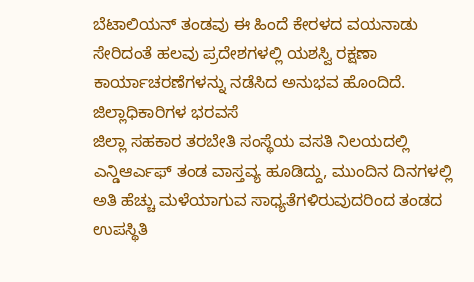ಬೆಟಾಲಿಯನ್ ತಂಡವು ಈ ಹಿಂದೆ ಕೇರಳದ ವಯನಾಡು ಸೇರಿದಂತೆ ಹಲವು ಪ್ರದೇಶಗಳಲ್ಲಿ ಯಶಸ್ವಿ ರಕ್ಷಣಾ ಕಾರ್ಯಾಚರಣೆಗಳನ್ನು ನಡೆಸಿದ ಅನುಭವ ಹೊಂದಿದೆ.
ಜಿಲ್ಲಾಧಿಕಾರಿಗಳ ಭರವಸೆ
ಜಿಲ್ಲಾ ಸಹಕಾರ ತರಬೇತಿ ಸಂಸ್ಥೆಯ ವಸತಿ ನಿಲಯದಲ್ಲಿ ಎನ್ಡಿಆರ್ಎಫ್ ತಂಡ ವಾಸ್ತವ್ಯ ಹೂಡಿದ್ದು, ಮುಂದಿನ ದಿನಗಳಲ್ಲಿ ಅತಿ ಹೆಚ್ಚು ಮಳೆಯಾಗುವ ಸಾಧ್ಯತೆಗಳಿರುವುದರಿಂದ ತಂಡದ ಉಪಸ್ಥಿತಿ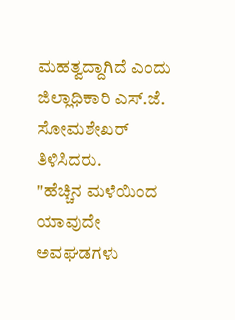ಮಹತ್ವದ್ದಾಗಿದೆ ಎಂದು ಜಿಲ್ಲಾಧಿಕಾರಿ ಎಸ್.ಜೆ. ಸೋಮಶೇಖರ್ ತಿಳಿಸಿದರು.
"ಹೆಚ್ಚಿನ ಮಳೆಯಿಂದ ಯಾವುದೇ ಅವಘಡಗಳು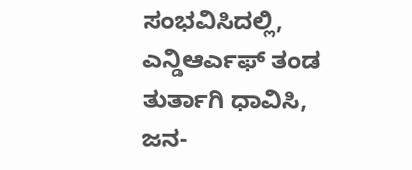ಸಂಭವಿಸಿದಲ್ಲಿ, ಎನ್ಡಿಆರ್ಎಫ್ ತಂಡ ತುರ್ತಾಗಿ ಧಾವಿಸಿ, ಜನ-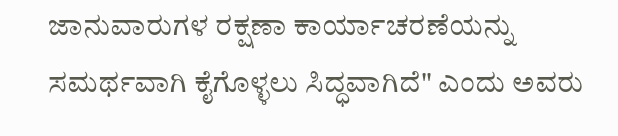ಜಾನುವಾರುಗಳ ರಕ್ಷಣಾ ಕಾರ್ಯಾಚರಣೆಯನ್ನು ಸಮರ್ಥವಾಗಿ ಕೈಗೊಳ್ಳಲು ಸಿದ್ಧವಾಗಿದೆ" ಎಂದು ಅವರು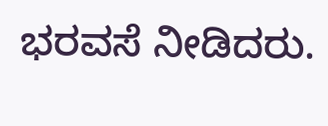ಭರವಸೆ ನೀಡಿದರು.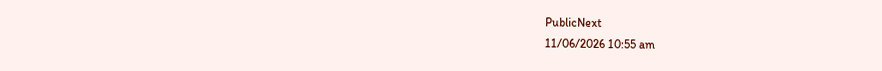PublicNext
11/06/2026 10:55 am